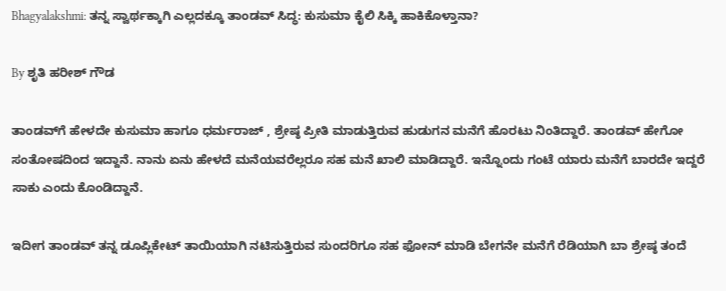Bhagyalakshmi: ತನ್ನ ಸ್ವಾರ್ಥಕ್ಕಾಗಿ ಎಲ್ಲದಕ್ಕೂ ತಾಂಡವ್ ಸಿದ್ಧ: ಕುಸುಮಾ ಕೈಲಿ ಸಿಕ್ಕಿ ಹಾಕಿಕೊಳ್ತಾನಾ?

By ಶೃತಿ ಹರೀಶ್ ಗೌಡ

ತಾಂಡವ್‌ಗೆ ಹೇಳದೇ ಕುಸುಮಾ ಹಾಗೂ ಧರ್ಮರಾಜ್‌ , ಶ್ರೇಷ್ಠ ಪ್ರೀತಿ ಮಾಡುತ್ತಿರುವ ಹುಡುಗನ ಮನೆಗೆ ಹೊರಟು ನಿಂತಿದ್ದಾರೆ. ತಾಂಡವ್ ಹೇಗೋ ಸಂತೋಷದಿಂದ ಇದ್ದಾನೆ. ನಾನು ಏನು ಹೇಳದೆ ಮನೆಯವರೆಲ್ಲರೂ ಸಹ ಮನೆ ಖಾಲಿ ಮಾಡಿದ್ದಾರೆ. ಇನ್ನೊಂದು ಗಂಟೆ ಯಾರು ಮನೆಗೆ ಬಾರದೇ ಇದ್ದರೆ ಸಾಕು ಎಂದು ಕೊಂಡಿದ್ದಾನೆ.

ಇದೀಗ ತಾಂಡವ್ ತನ್ನ ಡೂಪ್ಲಿಕೇಟ್ ತಾಯಿಯಾಗಿ ನಟಿಸುತ್ತಿರುವ ಸುಂದರಿಗೂ ಸಹ ಫೋನ್ ಮಾಡಿ ಬೇಗನೇ ಮನೆಗೆ ರೆಡಿಯಾಗಿ ಬಾ ಶ್ರೇಷ್ಠ ತಂದೆ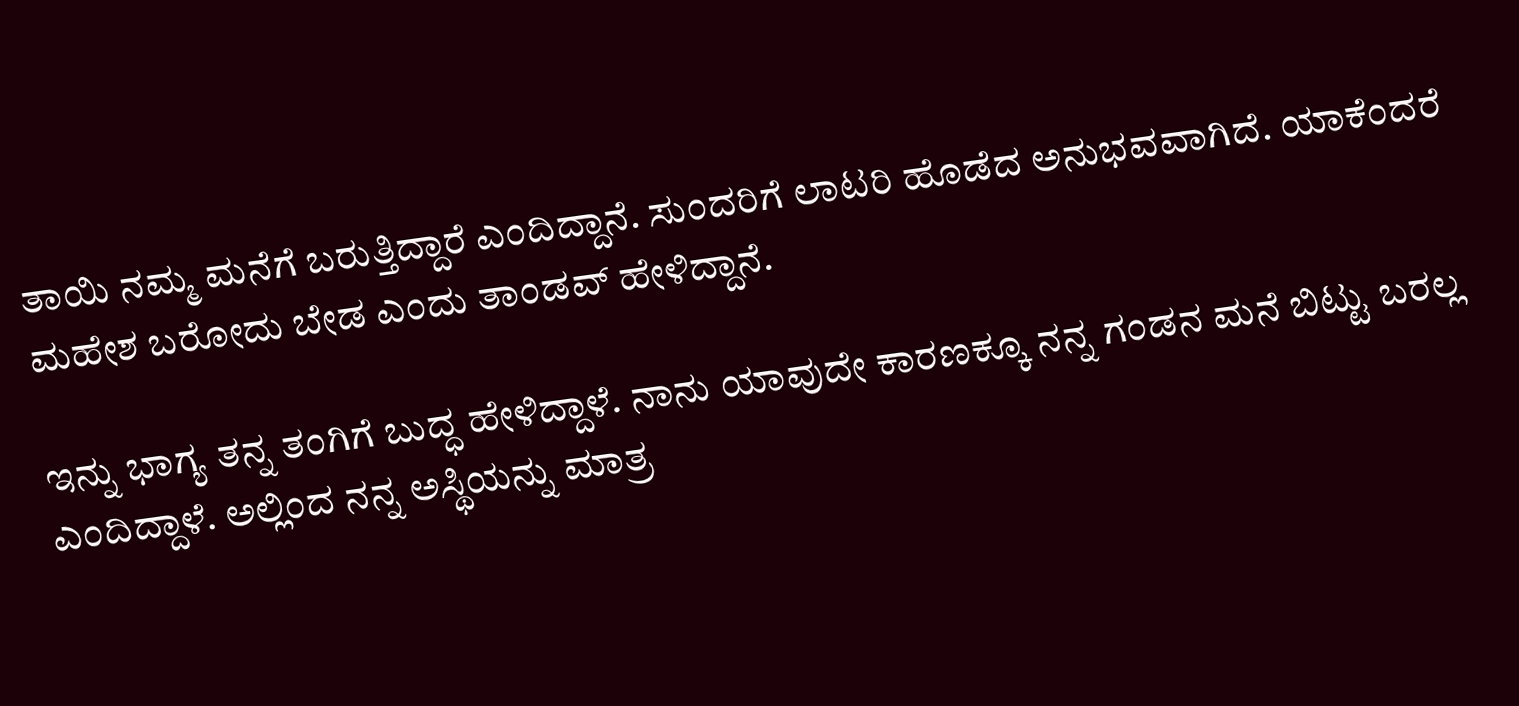ತಾಯಿ ನಮ್ಮ ಮನೆಗೆ ಬರುತ್ತಿದ್ದಾರೆ ಎಂದಿದ್ದಾನೆ. ಸುಂದರಿಗೆ ಲಾಟರಿ ಹೊಡೆದ ಅನುಭವವಾಗಿದೆ. ಯಾಕೆಂದರೆ ಮಹೇಶ ಬರೋದು ಬೇಡ ಎಂದು ತಾಂಡವ್ ಹೇಳಿದ್ದಾನೆ.

ಇನ್ನು ಭಾಗ್ಯ ತನ್ನ ತಂಗಿಗೆ ಬುದ್ಧ ಹೇಳಿದ್ದಾಳೆ. ನಾನು ಯಾವುದೇ ಕಾರಣಕ್ಕೂ ನನ್ನ ಗಂಡನ ಮನೆ ಬಿಟ್ಟು ಬರಲ್ಲ ಎಂದಿದ್ದಾಳೆ. ಅಲ್ಲಿಂದ ನನ್ನ ಅಸ್ಥಿಯನ್ನು ಮಾತ್ರ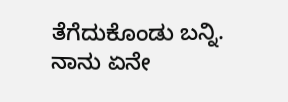ತೆಗೆದುಕೊಂಡು ಬನ್ನಿ. ನಾನು ಏನೇ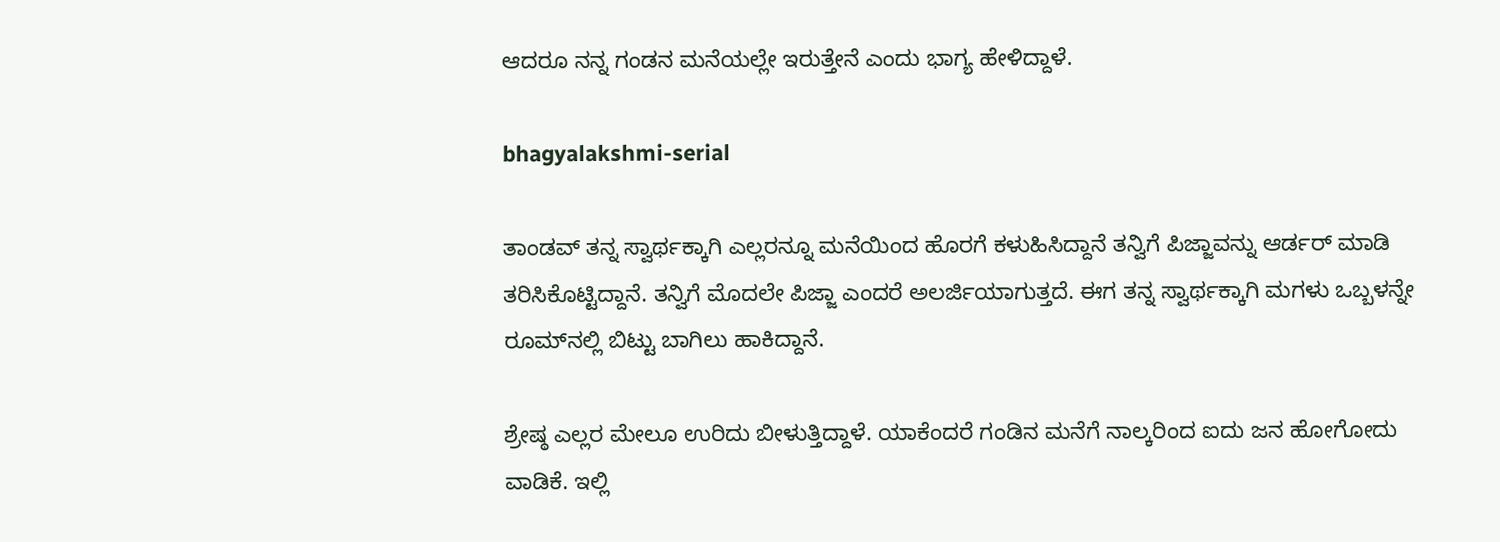ಆದರೂ ನನ್ನ ಗಂಡನ ಮನೆಯಲ್ಲೇ ಇರುತ್ತೇನೆ ಎಂದು ಭಾಗ್ಯ ಹೇಳಿದ್ದಾಳೆ.

bhagyalakshmi-serial

ತಾಂಡವ್ ತನ್ನ ಸ್ವಾರ್ಥಕ್ಕಾಗಿ ಎಲ್ಲರನ್ನೂ ಮನೆಯಿಂದ ಹೊರಗೆ ಕಳುಹಿಸಿದ್ದಾನೆ ತನ್ವಿಗೆ ಪಿಜ್ಜಾವನ್ನು ಆರ್ಡರ್ ಮಾಡಿ ತರಿಸಿಕೊಟ್ಟಿದ್ದಾನೆ. ತನ್ವಿಗೆ ಮೊದಲೇ ಪಿಜ್ಜಾ ಎಂದರೆ ಅಲರ್ಜಿಯಾಗುತ್ತದೆ. ಈಗ ತನ್ನ ಸ್ವಾರ್ಥಕ್ಕಾಗಿ ಮಗಳು ಒಬ್ಬಳನ್ನೇ ರೂಮ್‌ನಲ್ಲಿ ಬಿಟ್ಟು ಬಾಗಿಲು‌ ಹಾಕಿದ್ದಾನೆ.

ಶ್ರೇಷ್ಠ ಎಲ್ಲರ ಮೇಲೂ ಉರಿದು ಬೀಳುತ್ತಿದ್ದಾಳೆ. ಯಾಕೆಂದರೆ ಗಂಡಿನ ಮನೆಗೆ ನಾಲ್ಕರಿಂದ ಐದು ಜನ ಹೋಗೋದು ವಾಡಿಕೆ. ಇಲ್ಲಿ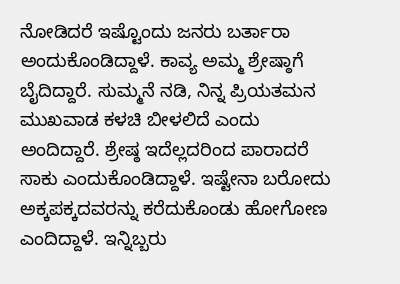ನೋಡಿದರೆ ಇಷ್ಟೊಂದು ಜನರು ಬರ್ತಾರಾ ಅಂದುಕೊಂಡಿದ್ದಾಳೆ. ಕಾವ್ಯ ಅಮ್ಮ ಶ್ರೇಷ್ಠಾಗೆ ಬೈದಿದ್ದಾರೆ. ಸುಮ್ಮನೆ ನಡಿ, ನಿನ್ನ ಪ್ರಿಯತಮನ ಮುಖವಾಡ ಕಳಚಿ ಬೀಳಲಿದೆ ಎಂದು ಅಂದಿದ್ದಾರೆ. ಶ್ರೇಷ್ಠ ಇದೆಲ್ಲದರಿಂದ ಪಾರಾದರೆ ಸಾಕು ಎಂದುಕೊಂಡಿದ್ದಾಳೆ. ಇಷ್ಟೇನಾ ಬರೋದು ಅಕ್ಕಪಕ್ಕದವರನ್ನು ಕರೆದುಕೊಂಡು ಹೋಗೋಣ ಎಂದಿದ್ದಾಳೆ. ಇನ್ನಿಬ್ಬರು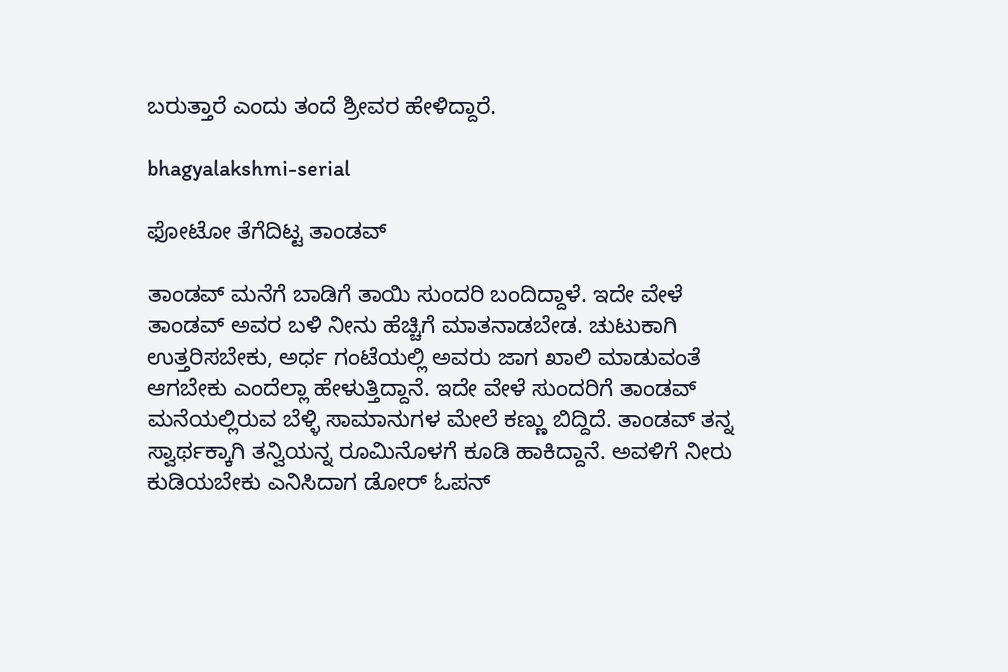ಬರುತ್ತಾರೆ ಎಂದು ತಂದೆ ಶ್ರೀವರ ಹೇಳಿದ್ದಾರೆ.

bhagyalakshmi-serial

ಫೋಟೋ ತೆಗೆದಿಟ್ಟ ತಾಂಡವ್

ತಾಂಡವ್ ಮನೆಗೆ ಬಾಡಿಗೆ ತಾಯಿ ಸುಂದರಿ ಬಂದಿದ್ದಾಳೆ. ಇದೇ ವೇಳೆ ತಾಂಡವ್ ಅವರ ಬಳಿ ನೀನು ಹೆಚ್ಚಿಗೆ ಮಾತನಾಡಬೇಡ. ಚುಟುಕಾಗಿ ಉತ್ತರಿಸಬೇಕು, ಅರ್ಧ ಗಂಟೆಯಲ್ಲಿ ಅವರು ಜಾಗ ಖಾಲಿ ಮಾಡುವಂತೆ ಆಗಬೇಕು ಎಂದೆಲ್ಲಾ ಹೇಳುತ್ತಿದ್ದಾನೆ. ಇದೇ ವೇಳೆ ಸುಂದರಿಗೆ ತಾಂಡವ್ ಮನೆಯಲ್ಲಿರುವ ಬೆಳ್ಳಿ ಸಾಮಾನುಗಳ ಮೇಲೆ ಕಣ್ಣು ಬಿದ್ದಿದೆ. ತಾಂಡವ್ ತನ್ನ ಸ್ವಾರ್ಥಕ್ಕಾಗಿ ತನ್ವಿಯನ್ನ ರೂಮಿನೊಳಗೆ ಕೂಡಿ ಹಾಕಿದ್ದಾನೆ. ಅವಳಿಗೆ ನೀರು ಕುಡಿಯಬೇಕು ಎನಿಸಿದಾಗ ಡೋರ್ ಓಪನ್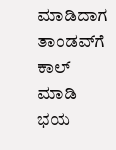ಮಾಡಿದಾಗ ತಾಂಡವ್‌ಗೆ ಕಾಲ್ ಮಾಡಿ ಭಯ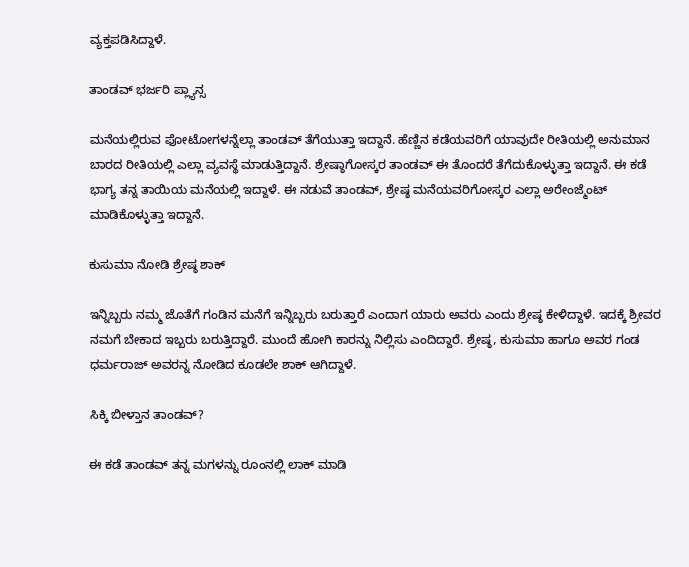ವ್ಯಕ್ತಪಡಿಸಿದ್ದಾಳೆ.

ತಾಂಡವ್ ಭರ್ಜರಿ ಪ್ಲ್ಯಾನ್ಸ

ಮನೆಯಲ್ಲಿರುವ ಫೋಟೋಗಳನ್ನೆಲ್ಲಾ ತಾಂಡವ್ ತೆಗೆಯುತ್ತಾ ಇದ್ದಾನೆ. ಹೆಣ್ಣಿನ ಕಡೆಯವರಿಗೆ ಯಾವುದೇ ರೀತಿಯಲ್ಲಿ ಅನುಮಾನ ಬಾರದ ರೀತಿಯಲ್ಲಿ ಎಲ್ಲಾ ವ್ಯವಸ್ಥೆ ಮಾಡುತ್ತಿದ್ದಾನೆ. ಶ್ರೇಷ್ಠಾಗೋಸ್ಕರ ತಾಂಡವ್ ಈ ತೊಂದರೆ ತೆಗೆದುಕೊಳ್ಳುತ್ತಾ ಇದ್ದಾನೆ. ಈ ಕಡೆ ಭಾಗ್ಯ ತನ್ನ ತಾಯಿಯ ಮನೆಯಲ್ಲಿ ಇದ್ದಾಳೆ. ಈ ನಡುವೆ ತಾಂಡವ್, ಶ್ರೇಷ್ಠ ಮನೆಯವರಿಗೋಸ್ಕರ ಎಲ್ಲಾ ಅರೇಂಜ್ಮೆಂಟ್ ಮಾಡಿಕೊಳ್ಳುತ್ತಾ ಇದ್ದಾನೆ.

ಕುಸುಮಾ ನೋಡಿ ಶ್ರೇಷ್ಠ ಶಾಕ್

ಇನ್ನಿಬ್ಬರು ನಮ್ಮ ಜೊತೆಗೆ ಗಂಡಿನ ಮನೆಗೆ ಇನ್ನಿಬ್ಬರು ಬರುತ್ತಾರೆ ಎಂದಾಗ ಯಾರು ಅವರು ಎಂದು ಶ್ರೇಷ್ಠ ಕೇಳಿದ್ದಾಳೆ. ಇದಕ್ಕೆ ಶ್ರೀವರ ನಮಗೆ ಬೇಕಾದ ಇಬ್ಬರು ಬರುತ್ತಿದ್ದಾರೆ. ಮುಂದೆ ಹೋಗಿ ಕಾರನ್ನು ನಿಲ್ಲಿಸು ಎಂದಿದ್ದಾರೆ. ಶ್ರೇಷ್ಠ, ಕುಸುಮಾ ಹಾಗೂ ಅವರ ಗಂಡ ಧರ್ಮರಾಜ್ ಅವರನ್ನ ನೋಡಿದ ಕೂಡಲೇ ಶಾಕ್ ಆಗಿದ್ದಾಳೆ.

ಸಿಕ್ಕಿ ಬೀಳ್ತಾನ ತಾಂಡವ್?

ಈ ಕಡೆ ತಾಂಡವ್ ತನ್ನ ಮಗಳನ್ನು ರೂಂನಲ್ಲಿ ಲಾಕ್ ಮಾಡಿ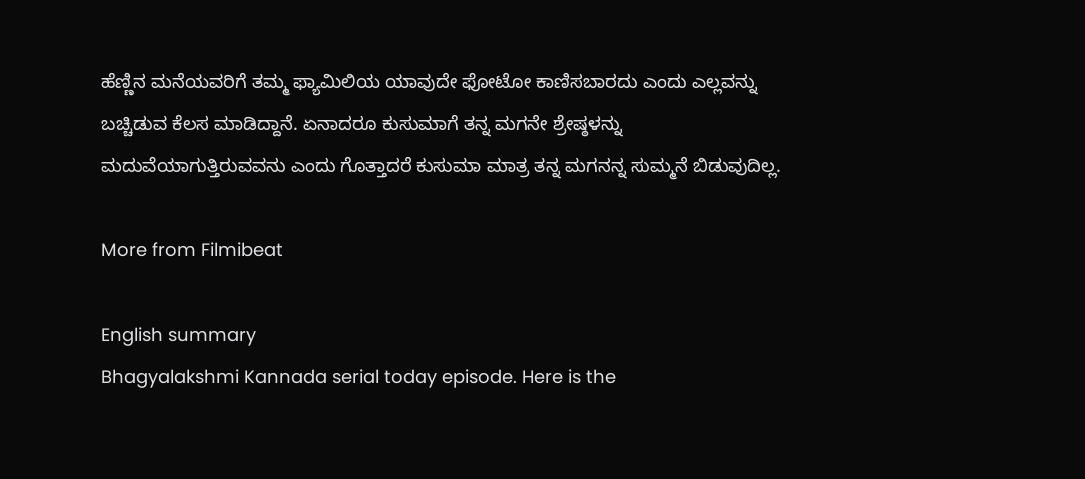ಹೆಣ್ಣಿನ ಮನೆಯವರಿಗೆ ತಮ್ಮ ಫ್ಯಾಮಿಲಿಯ ಯಾವುದೇ ಫೋಟೋ ಕಾಣಿಸಬಾರದು ಎಂದು ಎಲ್ಲವನ್ನು ಬಚ್ಚಿಡುವ ಕೆಲಸ ಮಾಡಿದ್ದಾನೆ. ಏನಾದರೂ ಕುಸುಮಾಗೆ ತನ್ನ ಮಗನೇ ಶ್ರೇಷ್ಠಳನ್ನು ಮದುವೆಯಾಗುತ್ತಿರುವವನು ಎಂದು ಗೊತ್ತಾದರೆ ಕುಸುಮಾ ಮಾತ್ರ ತನ್ನ ಮಗನನ್ನ ಸುಮ್ಮನೆ ಬಿಡುವುದಿಲ್ಲ.

More from Filmibeat

English summary
Bhagyalakshmi Kannada serial today episode. Here is the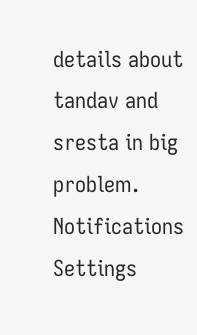details about tandav and sresta in big problem.
Notifications
Settings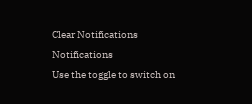Clear Notifications
Notifications
Use the toggle to switch on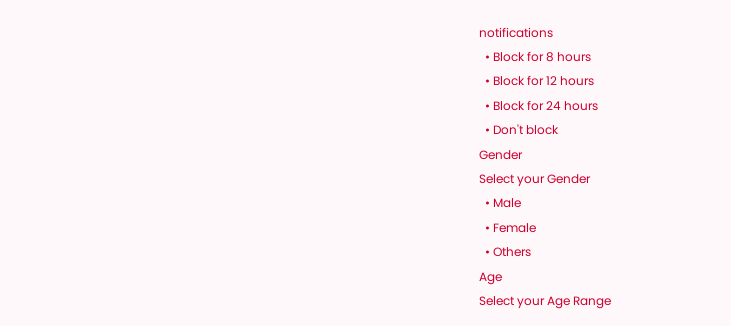notifications
  • Block for 8 hours
  • Block for 12 hours
  • Block for 24 hours
  • Don't block
Gender
Select your Gender
  • Male
  • Female
  • Others
Age
Select your Age Range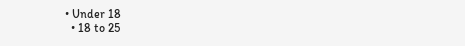• Under 18
  • 18 to 25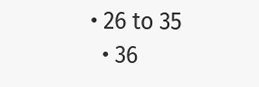• 26 to 35
  • 36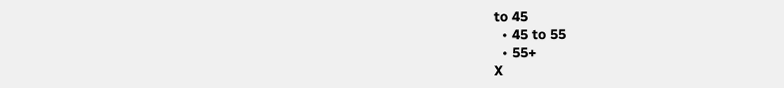to 45
  • 45 to 55
  • 55+
X